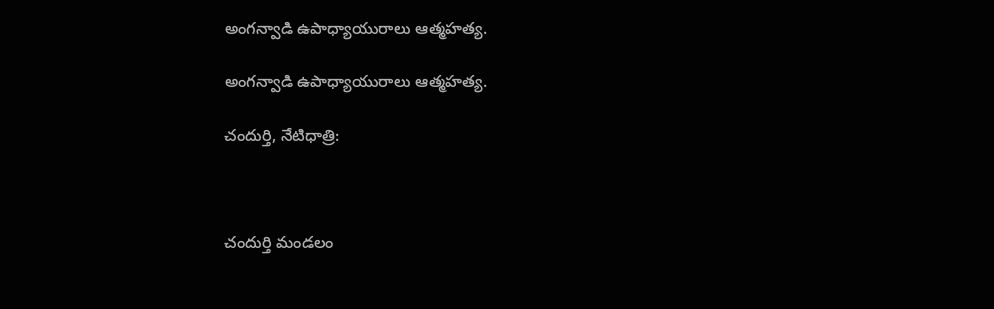అంగన్వాడి ఉపాధ్యాయురాలు ఆత్మహత్య.

అంగన్వాడి ఉపాధ్యాయురాలు ఆత్మహత్య.

చందుర్తి, నేటిధాత్రి:



చందుర్తి మండలం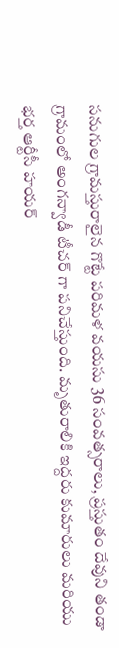సనుగుల గ్రామస్తురాలైన గొట్టే పరిమళ వయసు 36 సంవత్సరాలు, ప్రస్తుతం దేవుని తండా గ్రామంలో అంగన్వాడీ టీచర్ గా పనిచేస్తుంది. మృతురాలికి ఇద్దరు కుమారులు మరియు భర్త ఆర్టీసీ హయర్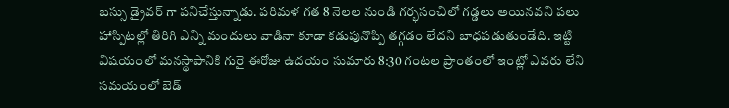బస్సు డ్రైవర్ గా పనిచేస్తున్నాడు. పరిమళ గత 8 నెలల నుండి గర్భసంచిలో గడ్డలు అయినవని పలు హాస్పిటల్లో తిరిగి ఎన్ని మందులు వాడినా కూడా కడుపునొప్పి తగ్గడం లేదని బాధపడుతుండేది. ఇట్టి విషయంలో మనస్థాపానికి గురై ఈరోజు ఉదయం సుమారు 8:30 గంటల ప్రాంతంలో ఇంట్లో ఎవరు లేని సమయంలో బెడ్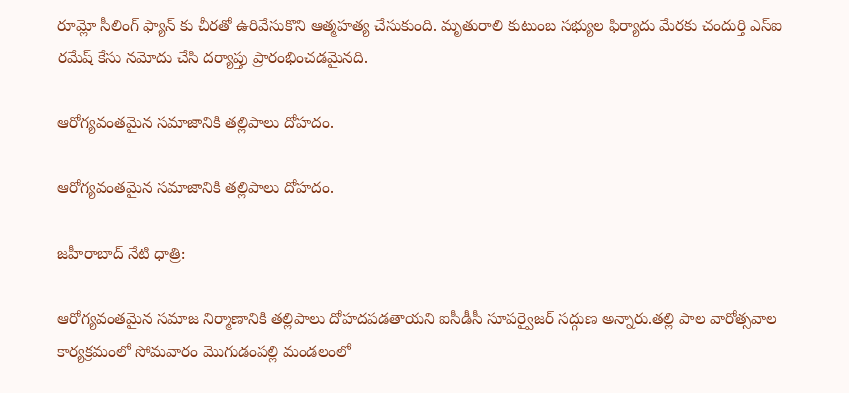రూమ్లో సీలింగ్ ఫ్యాన్ కు చీరతో ఉరివేసుకొని ఆత్మహత్య చేసుకుంది. మృతురాలి కుటుంబ సభ్యుల ఫిర్యాదు మేరకు చందుర్తి ఎస్ఐ రమేష్ కేసు నమోదు చేసి దర్యాప్తు ప్రారంభించడమైనది.

ఆరోగ్యవంతమైన సమాజానికి తల్లిపాలు దోహదం.

ఆరోగ్యవంతమైన సమాజానికి తల్లిపాలు దోహదం.

జహీరాబాద్ నేటి ధాత్రి:

ఆరోగ్యవంతమైన సమాజ నిర్మాణానికి తల్లిపాలు దోహదపడతాయని ఐసీడీసీ సూపర్వైజర్ సద్గుణ అన్నారు.తల్లి పాల వారోత్సవాల కార్యక్రమంలో సోమవారం మొగుడంపల్లి మండలంలో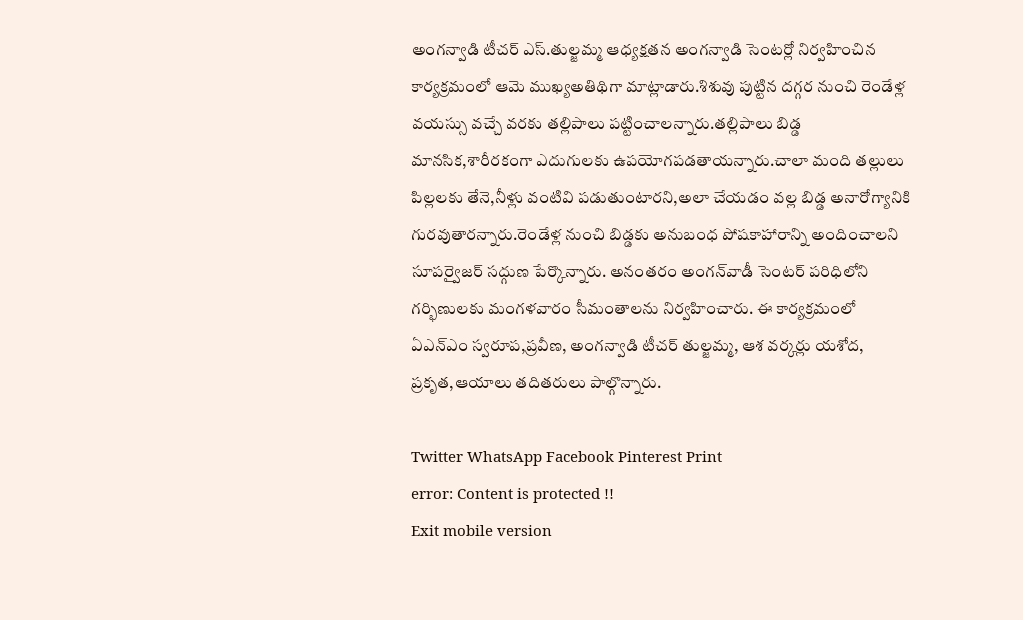అంగన్వాడి టీచర్ ఎస్.తుల్జమ్మ ఆధ్యక్షతన అంగన్వాడి సెంటర్లో నిర్వహించిన కార్యక్రమంలో ఆమె ముఖ్యఅతిథిగా మాట్లాడారు.శిశువు పుట్టిన దగ్గర నుంచి రెండేళ్ల వయస్సు వచ్చే వరకు తల్లిపాలు పట్టించాలన్నారు.తల్లిపాలు బిడ్డ మానసిక,శారీరకంగా ఎదుగులకు ఉపయోగపడతాయన్నారు.చాలా మంది తల్లులు పిల్లలకు తేనె,నీళ్లు వంటివి పడుతుంటారని,అలా చేయడం వల్ల బిడ్డ అనారోగ్యానికి గురవుతారన్నారు.రెండేళ్ల నుంచి బిడ్డకు అనుబంధ పోషకాహారాన్ని అందించాలని సూపర్వైజర్ సద్గుణ పేర్కొన్నారు. అనంతరం అంగన్‌వాడీ సెంటర్ పరిధిలోని గర్భిణులకు మంగళవారం సీమంతాలను నిర్వహించారు. ఈ కార్యక్రమంలో ఏఎన్ఎం స్వరూప,ప్రవీణ, అంగన్వాడి టీచర్ తుల్జమ్మ, ఆశ వర్కర్లు యశోద, ప్రకృత,ఆయాలు తదితరులు పాల్గొన్నారు.

Twitter WhatsApp Facebook Pinterest Print
error: Content is protected !!
Exit mobile version